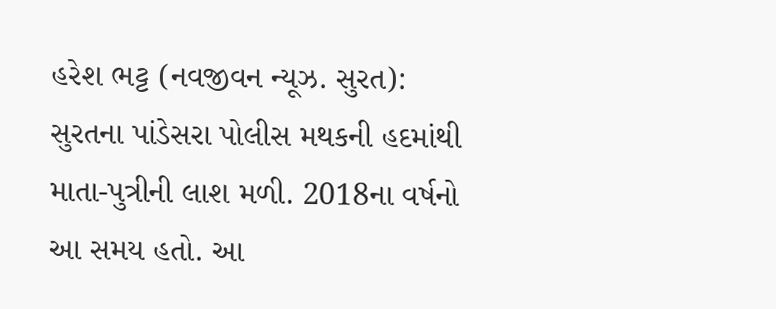હરેશ ભટ્ટ (નવજીવન ન્યૂઝ. સુરત): સુરતના પાંડેસરા પોલીસ મથકની હદમાંથી માતા-પુત્રીની લાશ મળી. 2018ના વર્ષનો આ સમય હતો. આ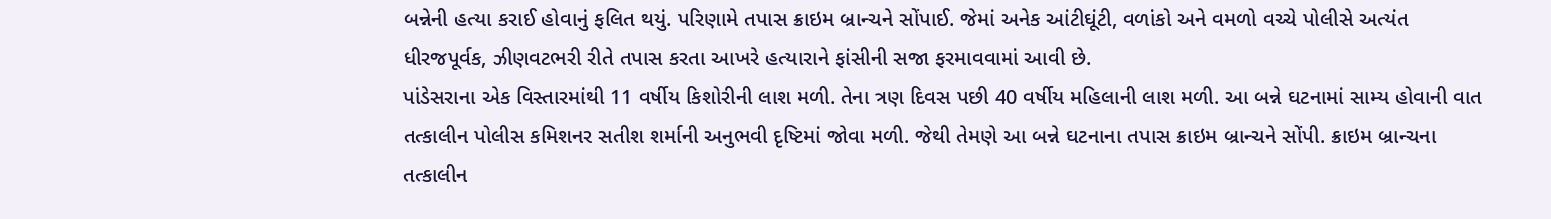બન્નેની હત્યા કરાઈ હોવાનું ફલિત થયું. પરિણામે તપાસ ક્રાઇમ બ્રાન્ચને સોંપાઈ. જેમાં અનેક આંટીઘૂંટી, વળાંકો અને વમળો વચ્ચે પોલીસે અત્યંત ધીરજપૂર્વક, ઝીણવટભરી રીતે તપાસ કરતા આખરે હત્યારાને ફાંસીની સજા ફરમાવવામાં આવી છે.
પાંડેસરાના એક વિસ્તારમાંથી 11 વર્ષીય કિશોરીની લાશ મળી. તેના ત્રણ દિવસ પછી 40 વર્ષીય મહિલાની લાશ મળી. આ બન્ને ઘટનામાં સામ્ય હોવાની વાત તત્કાલીન પોલીસ કમિશનર સતીશ શર્માની અનુભવી દૃષ્ટિમાં જોવા મળી. જેથી તેમણે આ બન્ને ઘટનાના તપાસ ક્રાઇમ બ્રાન્ચને સોંપી. ક્રાઇમ બ્રાન્ચના તત્કાલીન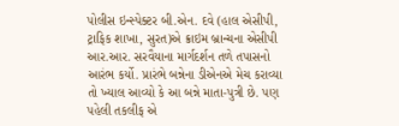પોલીસ ઇન્સ્પેક્ટર બી.એન. દવે (હાલ એસીપી, ટ્રાફિક શાખા, સુરત)એ ક્રાઇમ બ્રાન્ચના એસીપી આર.આર. સરવૈયાના માર્ગદર્શન તળે તપાસનો આરંભ કર્યો. પ્રારંભે બન્નેના ડીએનએ મેચ કરાવ્યા તો ખ્યાલ આવ્યો કે આ બન્ને માતા-પુત્રી છે. પણ પહેલી તકલીફ એ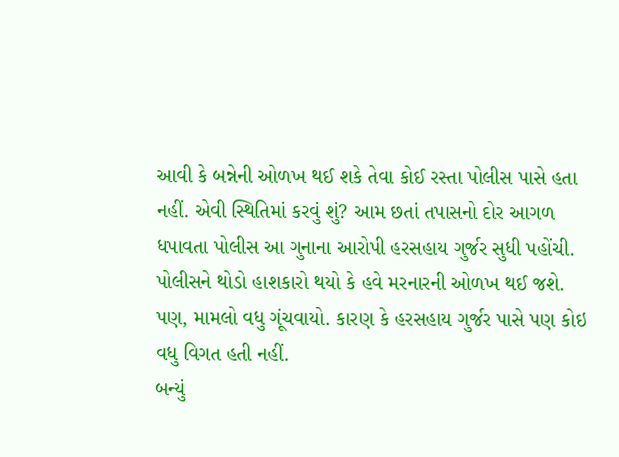આવી કે બન્નેની ઓળખ થઈ શકે તેવા કોઈ રસ્તા પોલીસ પાસે હતા નહીં. એવી સ્થિતિમાં કરવું શું? આમ છતાં તપાસનો દોર આગળ ધપાવતા પોલીસ આ ગુનાના આરોપી હરસહાય ગુર્જર સુધી પહોંચી. પોલીસને થોડો હાશકારો થયો કે હવે મરનારની ઓળખ થઈ જશે. પણ, મામલો વધુ ગૂંચવાયો. કારણ કે હરસહાય ગુર્જર પાસે પણ કોઇ વધુ વિગત હતી નહીં.
બન્યું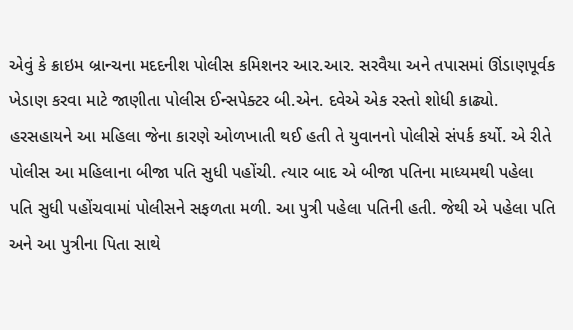એવું કે ક્રાઇમ બ્રાન્ચના મદદનીશ પોલીસ કમિશનર આર.આર. સરવૈયા અને તપાસમાં ઊંડાણપૂર્વક ખેડાણ કરવા માટે જાણીતા પોલીસ ઈન્સપેક્ટર બી.એન. દવેએ એક રસ્તો શોધી કાઢ્યો. હરસહાયને આ મહિલા જેના કારણે ઓળખાતી થઈ હતી તે યુવાનનો પોલીસે સંપર્ક કર્યો. એ રીતે પોલીસ આ મહિલાના બીજા પતિ સુધી પહોંચી. ત્યાર બાદ એ બીજા પતિના માધ્યમથી પહેલા પતિ સુધી પહોંચવામાં પોલીસને સફળતા મળી. આ પુત્રી પહેલા પતિની હતી. જેથી એ પહેલા પતિ અને આ પુત્રીના પિતા સાથે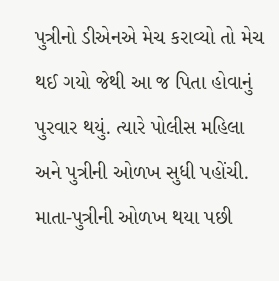પુત્રીનો ડીએનએ મેચ કરાવ્યો તો મેચ થઈ ગયો જેથી આ જ પિતા હોવાનું પુરવાર થયું. ત્યારે પોલીસ મહિલા અને પુત્રીની ઓળખ સુધી પહોંચી. માતા-પુત્રીની ઓળખ થયા પછી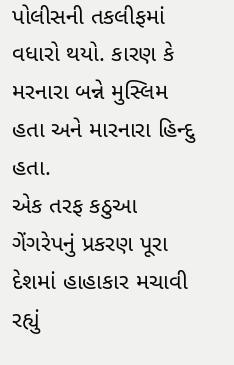પોલીસની તકલીફમાં વધારો થયો. કારણ કે મરનારા બન્ને મુસ્લિમ હતા અને મારનારા હિન્દુ હતા.
એક તરફ કઠુઆ ગેંગરેપનું પ્રકરણ પૂરા દેશમાં હાહાકાર મચાવી રહ્યું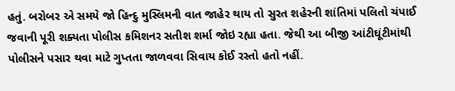હતું. બરોબર એ સમયે જો હિન્દુ મુસ્લિમની વાત જાહેર થાય તો સુરત શહેરની શાંતિમાં પલિતો ચંપાઈ જવાની પૂરી શક્યતા પોલીસ કમિશનર સતીશ શર્મા જોઇ રહ્યા હતા. જેથી આ બીજી આંટીઘૂંટીમાંથી પોલીસને પસાર થવા માટે ગુપ્તતા જાળવવા સિવાય કોઈ રસ્તો હતો નહીં.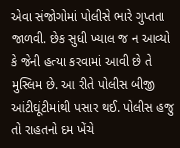એવા સંજોગોમાં પોલીસે ભારે ગુપ્તતા જાળવી. છેક સુધી ખ્યાલ જ ન આવ્યો કે જેની હત્યા કરવામાં આવી છે તે મુસ્લિમ છે. આ રીતે પોલીસ બીજી આંટીઘૂંટીમાંથી પસાર થઈ. પોલીસ હજુ તો રાહતનો દમ ખેંચે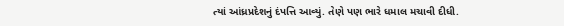ત્યાં આંધ્રપ્રદેશનું દંપત્તિ આવ્યું. તેણે પણ ભારે ધમાલ મચાવી દીધી.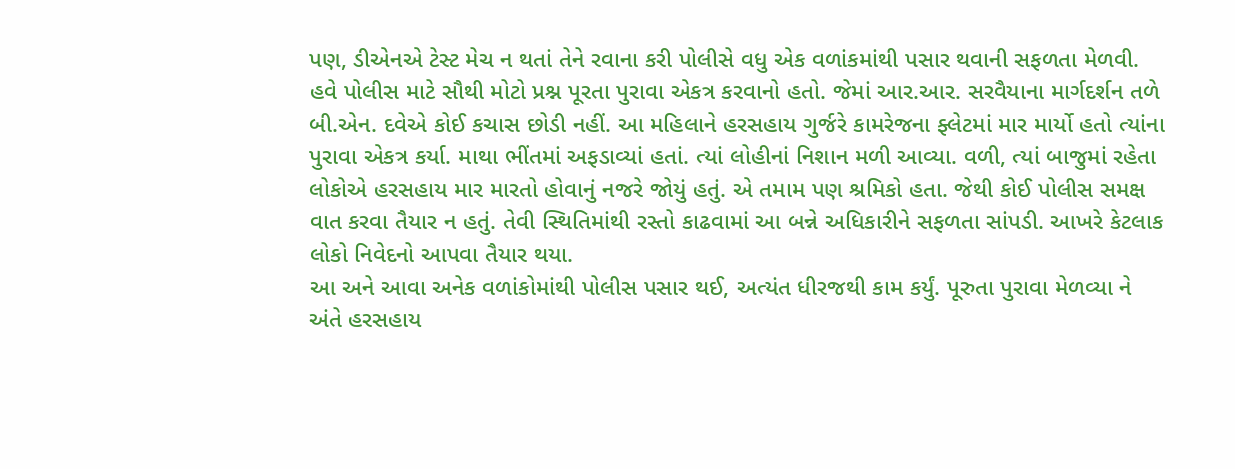પણ, ડીએનએ ટેસ્ટ મેચ ન થતાં તેને રવાના કરી પોલીસે વધુ એક વળાંકમાંથી પસાર થવાની સફળતા મેળવી.
હવે પોલીસ માટે સૌથી મોટો પ્રશ્ન પૂરતા પુરાવા એકત્ર કરવાનો હતો. જેમાં આર.આર. સરવૈયાના માર્ગદર્શન તળે બી.એન. દવેએ કોઈ કચાસ છોડી નહીં. આ મહિલાને હરસહાય ગુર્જરે કામરેજના ફ્લેટમાં માર માર્યો હતો ત્યાંના પુરાવા એકત્ર કર્યા. માથા ભીંતમાં અફડાવ્યાં હતાં. ત્યાં લોહીનાં નિશાન મળી આવ્યા. વળી, ત્યાં બાજુમાં રહેતા લોકોએ હરસહાય માર મારતો હોવાનું નજરે જોયું હતું. એ તમામ પણ શ્રમિકો હતા. જેથી કોઈ પોલીસ સમક્ષ વાત કરવા તૈયાર ન હતું. તેવી સ્થિતિમાંથી રસ્તો કાઢવામાં આ બન્ને અધિકારીને સફળતા સાંપડી. આખરે કેટલાક લોકો નિવેદનો આપવા તૈયાર થયા.
આ અને આવા અનેક વળાંકોમાંથી પોલીસ પસાર થઈ, અત્યંત ધીરજથી કામ કર્યું. પૂરુતા પુરાવા મેળવ્યા ને અંતે હરસહાય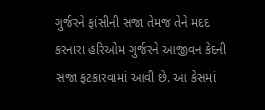ગુર્જરને ફાંસીની સજા તેમજ તેને મદદ કરનારા હરિઓમ ગુર્જરને આજીવન કેદની સજા ફટકારવામાં આવી છે. આ કેસમાં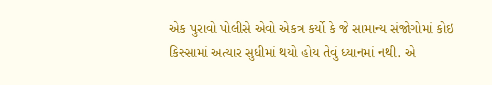એક પુરાવો પોલીસે એવો એકત્ર કર્યો કે જે સામાન્ય સંજોગોમાં કોઇ કિસ્સામાં અત્યાર સુધીમાં થયો હોય તેવું ધ્યાનમાં નથી. એ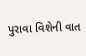પુરાવા વિશેની વાત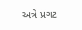અત્રે પ્રગટ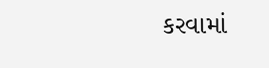કરવામાં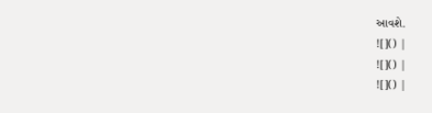આવશે.
![]() |
![]() |
![]() |